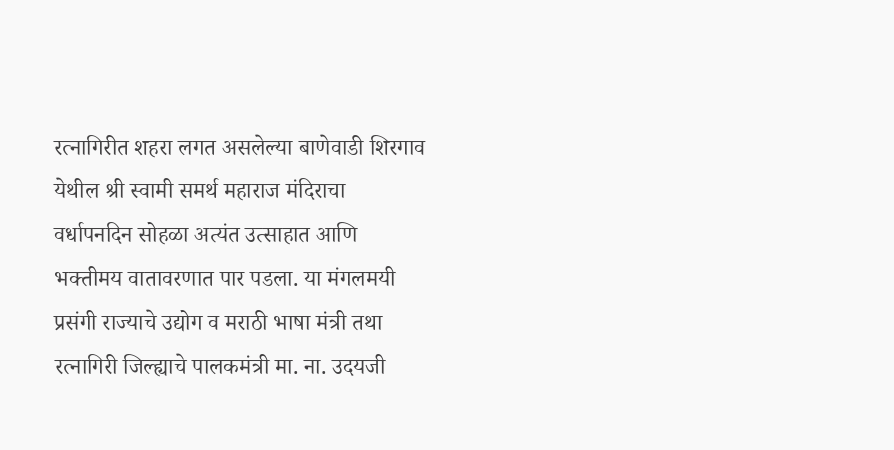रत्नागिरीत शहरा लगत असलेल्या बाणेवाडी शिरगाव येथील श्री स्वामी समर्थ महाराज मंदिराचा वर्धापनदिन सोहळा अत्यंत उत्साहात आणि भक्तीमय वातावरणात पार पडला. या मंगलमयी प्रसंगी राज्याचे उद्योग व मराठी भाषा मंत्री तथा रत्नागिरी जिल्ह्याचे पालकमंत्री मा. ना. उदयजी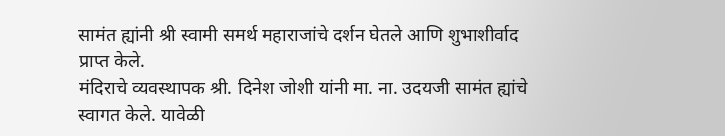सामंत ह्यांनी श्री स्वामी समर्थ महाराजांचे दर्शन घेतले आणि शुभाशीर्वाद प्राप्त केले.
मंदिराचे व्यवस्थापक श्री. दिनेश जोशी यांनी मा. ना. उदयजी सामंत ह्यांचे स्वागत केले. यावेळी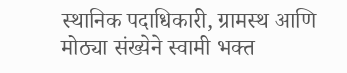स्थानिक पदाधिकारी, ग्रामस्थ आणि मोठ्या संख्येने स्वामी भक्त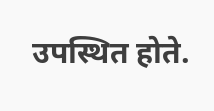उपस्थित होते.